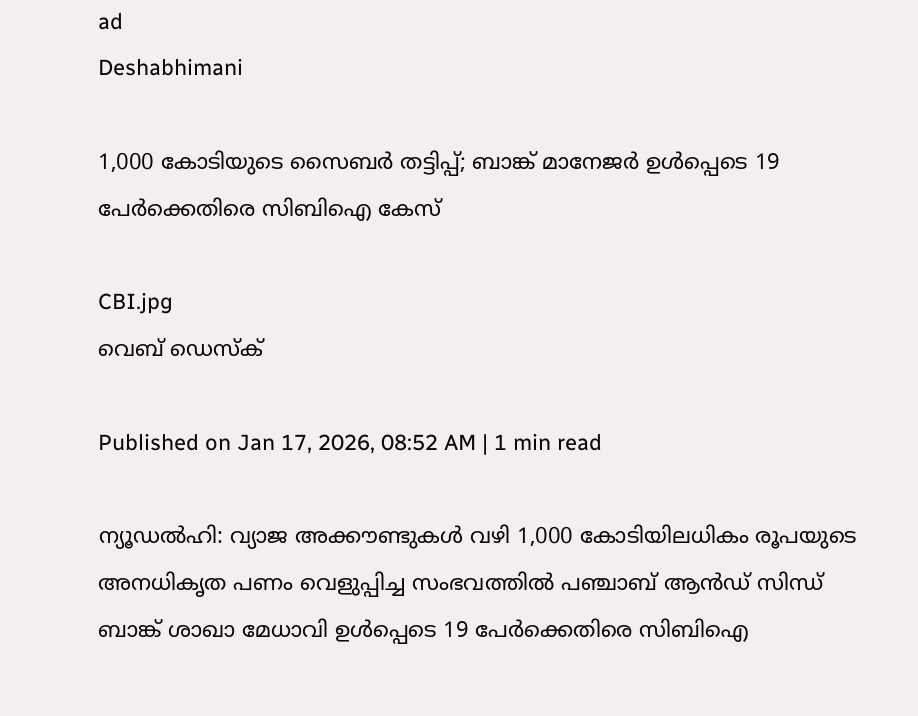ad
Deshabhimani

1,000 കോടിയുടെ സൈബർ തട്ടിപ്പ്; ബാങ്ക് മാനേജർ ഉൾപ്പെടെ 19 പേർക്കെതിരെ സിബിഐ കേസ്

CBI.jpg
വെബ് ഡെസ്ക്

Published on Jan 17, 2026, 08:52 AM | 1 min read

ന്യൂഡൽഹി: വ്യാജ അക്കൗണ്ടുകൾ വഴി 1,000 കോടിയിലധികം രൂപയുടെ അനധികൃത പണം വെളുപ്പിച്ച സംഭവത്തിൽ പഞ്ചാബ് ആൻഡ് സിന്ധ് ബാങ്ക് ശാഖാ മേധാവി ഉൾപ്പെടെ 19 പേർക്കെതിരെ സിബിഐ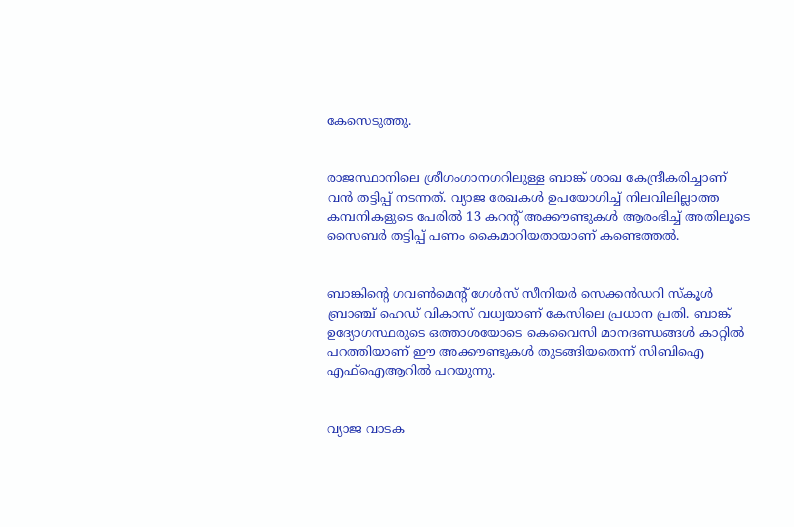കേസെടുത്തു.


രാജസ്ഥാനിലെ ശ്രീഗംഗാനഗറിലുള്ള ബാങ്ക് ശാഖ കേന്ദ്രീകരിച്ചാണ് വൻ തട്ടിപ്പ് നടന്നത്. വ്യാജ രേഖകൾ ഉപയോഗിച്ച് നിലവിലില്ലാത്ത കമ്പനികളുടെ പേരിൽ 13 കറന്റ് അക്കൗണ്ടുകൾ ആരംഭിച്ച് അതിലൂടെ സൈബർ തട്ടിപ്പ് പണം കൈമാറിയതായാണ് കണ്ടെത്തൽ.


ബാങ്കിന്റെ ഗവൺമെന്റ് ഗേൾസ് സീനിയർ സെക്കൻഡറി സ്കൂൾ ബ്രാഞ്ച് ഹെഡ് വികാസ് വധ്വയാണ് കേസിലെ പ്രധാന പ്രതി. ബാങ്ക് ഉദ്യോഗസ്ഥരുടെ ഒത്താശയോടെ കെവൈസി മാനദണ്ഡങ്ങൾ കാറ്റിൽ പറത്തിയാണ് ഈ അക്കൗണ്ടുകൾ തുടങ്ങിയതെന്ന് സിബിഐ എഫ്ഐആറിൽ പറയുന്നു.


വ്യാജ വാടക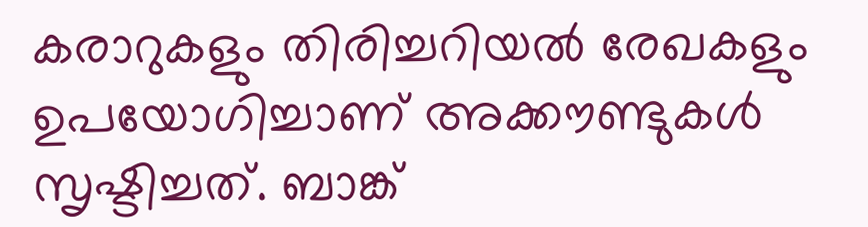കരാറുകളും തിരിച്ചറിയൽ രേഖകളും ഉപയോഗിച്ചാണ് അക്കൗണ്ടുകൾ സൃഷ്ടിച്ചത്. ബാങ്ക്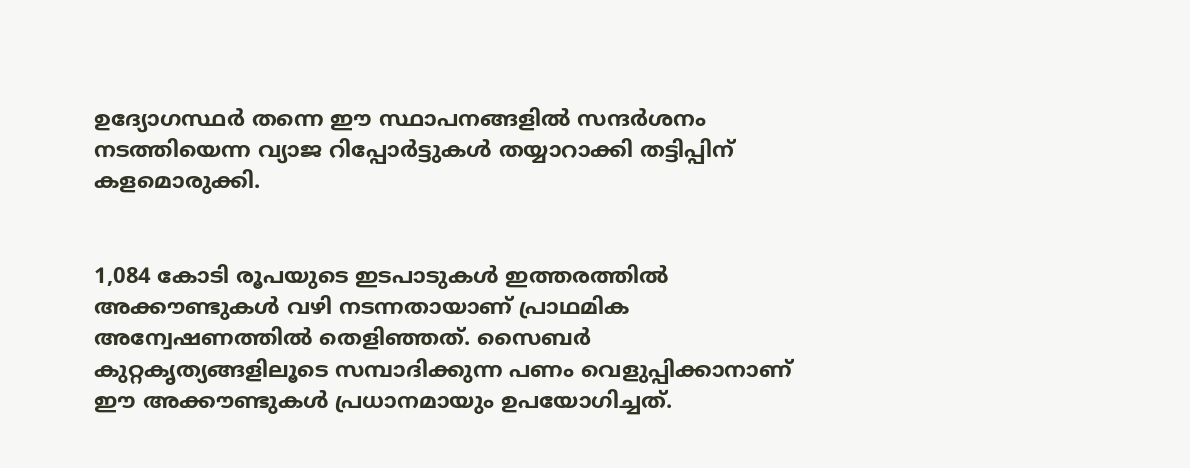ഉദ്യോഗസ്ഥർ തന്നെ ഈ സ്ഥാപനങ്ങളിൽ സന്ദർശനം നടത്തിയെന്ന വ്യാജ റിപ്പോർട്ടുകൾ തയ്യാറാക്കി തട്ടിപ്പിന് കളമൊരുക്കി.


1,084 കോടി രൂപയുടെ ഇടപാടുകൾ ഇത്തരത്തിൽ അക്കൗണ്ടുകൾ വഴി നടന്നതായാണ് പ്രാഥമിക അന്വേഷണത്തിൽ തെളിഞ്ഞത്. സൈബർ കുറ്റകൃത്യങ്ങളിലൂടെ സമ്പാദിക്കുന്ന പണം വെളുപ്പിക്കാനാണ് ഈ അക്കൗണ്ടുകൾ പ്രധാനമായും ഉപയോഗിച്ചത്.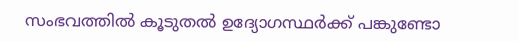സംഭവത്തിൽ കൂടുതൽ ഉദ്യോഗസ്ഥർക്ക് പങ്കുണ്ടോ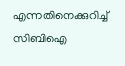എന്നതിനെക്കുറിച്ച് സിബിഐ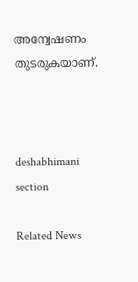അന്വേഷണം തുടരുകയാണ്.



deshabhimani section

Related News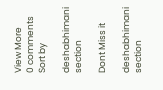View More
0 comments
Sort by

deshabhimani section

Dont Miss it

deshabhimani section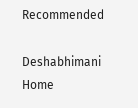Recommended

Deshabhimani
Home